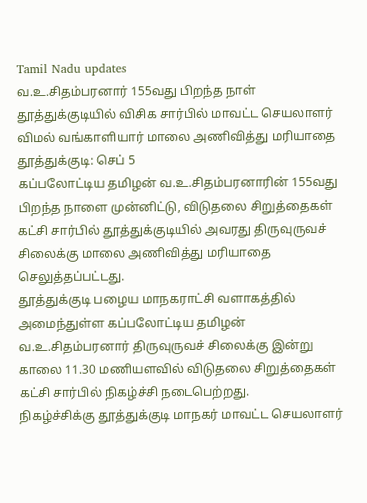Tamil Nadu updates
வ.உ.சிதம்பரனார் 155வது பிறந்த நாள்
தூத்துக்குடியில் விசிக சார்பில் மாவட்ட செயலாளர் விமல் வங்காளியார் மாலை அணிவித்து மரியாதை
தூத்துக்குடி: செப் 5
கப்பலோட்டிய தமிழன் வ.உ.சிதம்பரனாரின் 155வது பிறந்த நாளை முன்னிட்டு, விடுதலை சிறுத்தைகள் கட்சி சார்பில் தூத்துக்குடியில் அவரது திருவுருவச் சிலைக்கு மாலை அணிவித்து மரியாதை செலுத்தப்பட்டது.
தூத்துக்குடி பழைய மாநகராட்சி வளாகத்தில் அமைந்துள்ள கப்பலோட்டிய தமிழன் வ.உ.சிதம்பரனார் திருவுருவச் சிலைக்கு இன்று காலை 11.30 மணியளவில் விடுதலை சிறுத்தைகள் கட்சி சார்பில் நிகழ்ச்சி நடைபெற்றது.
நிகழ்ச்சிக்கு தூத்துக்குடி மாநகர் மாவட்ட செயலாளர்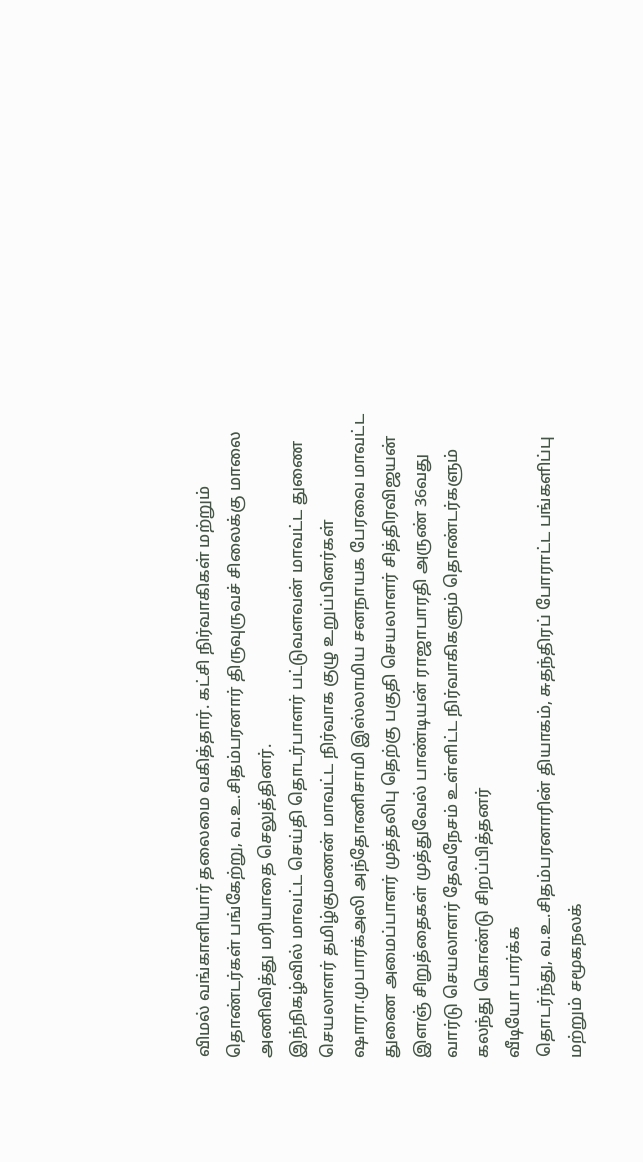விமல் வங்காளியார் தலைமை வகித்தார். கட்சி நிர்வாகிகள் மற்றும் தொண்டர்கள் பங்கேற்று, வ.உ.சிதம்பரனார் திருவுருவச் சிலைக்கு மாலை அணிவித்து மரியாதை செலுத்தினர்.
இந்நிகழ்வில் மாவட்ட செய்தி தொடர்பாளர் பட்டுவளவன் மாவட்ட துணை செயலாளர் தமிழ்குமணன் மாவட்ட நிர்வாக குழு உறுப்பினர்கள் ஷாரா.முபாரக்அலி அந்தோணிசாமி இஸ்லாமிய சனநாயக பேரவை மாவட்ட துணை அமைப்பாளர் முத்தலிபு தெற்கு பகுதி செயலாளர் சித்திரவிஜயன் இளஞ் சிறுத்தைகள் முத்துவேல் பாண்டியன் ராஜாபாரதி அருண் 36வது வார்டு செயலாளர் தேவநேசம் உள்ளிட்ட நிர்வாகிகளும் தொண்டர்களும் கலந்து கொண்டு சிறப்பித்தனர்
வீடியோ பார்க்க
தொடர்ந்து, வ.உ.சிதம்பரனாரின் தியாகம், சுதந்திரப் போராட்ட பங்களிப்பு மற்றும் சமூகநலக்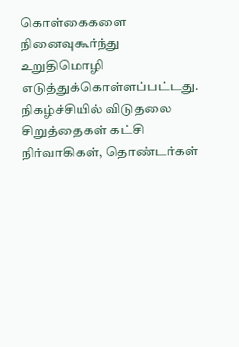கொள்கைகளை நினைவுகூர்ந்து உறுதிமொழி எடுத்துக்கொள்ளப்பட்டது.
நிகழ்ச்சியில் விடுதலை சிறுத்தைகள் கட்சி நிர்வாகிகள், தொண்டர்கள்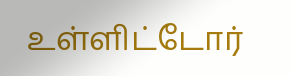உள்ளிட்டோர்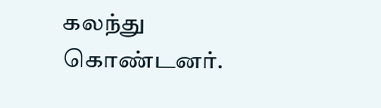கலந்து கொண்டனர்.